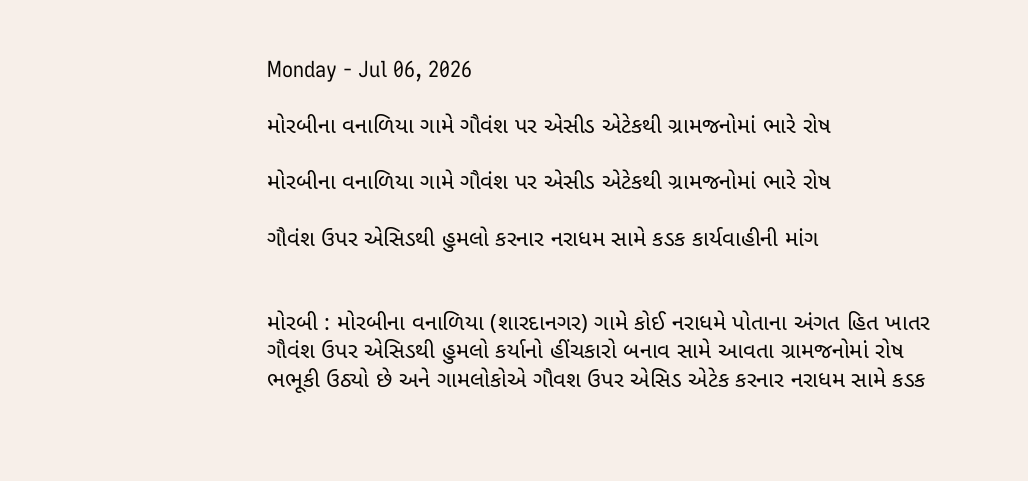Monday - Jul 06, 2026

મોરબીના વનાળિયા ગામે ગૌવંશ પર એસીડ એટેકથી ગ્રામજનોમાં ભારે રોષ

મોરબીના વનાળિયા ગામે ગૌવંશ પર એસીડ એટેકથી ગ્રામજનોમાં ભારે રોષ

ગૌવંશ ઉપર એસિડથી હુમલો કરનાર નરાધમ સામે કડક કાર્યવાહીની માંગ


મોરબી : મોરબીના વનાળિયા (શારદાનગર) ગામે કોઈ નરાધમે પોતાના અંગત હિત ખાતર ગૌવંશ ઉપર એસિડથી હુમલો કર્યાનો હીંચકારો બનાવ સામે આવતા ગ્રામજનોમાં રોષ ભભૂકી ઉઠ્યો છે અને ગામલોકોએ ગૌવશ ઉપર એસિડ એટેક કરનાર નરાધમ સામે કડક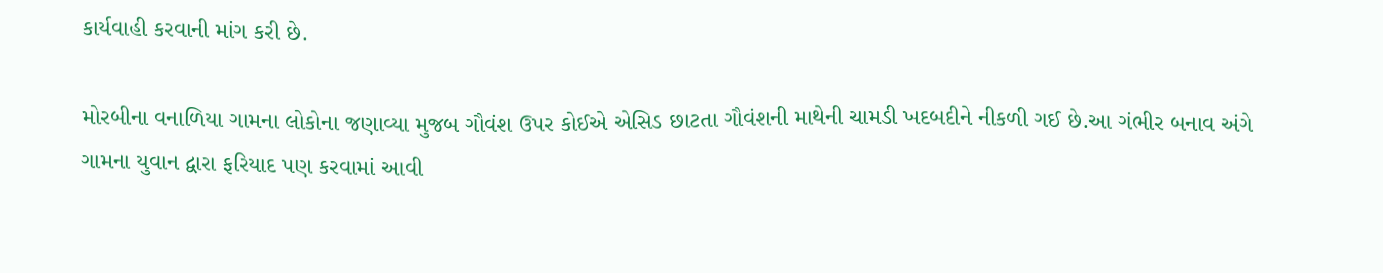કાર્યવાહી કરવાની માંગ કરી છે.

મોરબીના વનાળિયા ગામના લોકોના જણાવ્યા મુજબ ગૌવંશ ઉપર કોઈએ એસિડ છાટતા ગૌવંશની માથેની ચામડી ખદબદીને નીકળી ગઈ છે.આ ગંભીર બનાવ અંગે ગામના યુવાન દ્વારા ફરિયાદ પણ કરવામાં આવી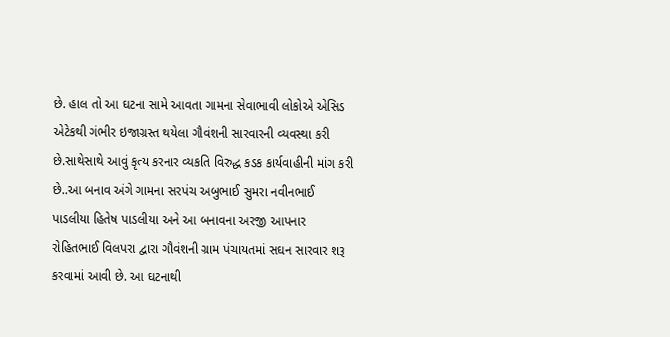છે. હાલ તો આ ઘટના સામે આવતા ગામના સેવાભાવી લોકોએ એસિડ એટેકથી ગંભીર ઇજાગ્રસ્ત થયેલા ગૌવંશની સારવારની વ્યવસ્થા કરી છે.સાથેસાથે આવું કૃત્ય કરનાર વ્યકતિ વિરુદ્ધ કડક કાર્યવાહીની માંગ કરી છે..આ બનાવ અંગે ગામના સરપંચ અબુભાઈ સુમરા નવીનભાઈ પાડલીયા હિતેષ પાડલીયા અને આ બનાવના અરજી આપનાર રોહિતભાઈ વિલપરા દ્વારા ગૌવંશની ગ્રામ પંચાયતમાં સઘન સારવાર શરૂ કરવામાં આવી છે. આ ઘટનાથી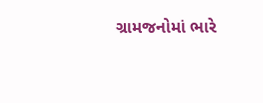ગ્રામજનોમાં ભારે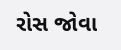રોસ જોવા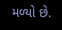મળ્યો છે.